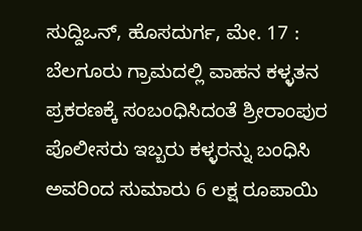ಸುದ್ದಿಒನ್, ಹೊಸದುರ್ಗ, ಮೇ. 17 : ಬೆಲಗೂರು ಗ್ರಾಮದಲ್ಲಿ ವಾಹನ ಕಳ್ಳತನ ಪ್ರಕರಣಕ್ಕೆ ಸಂಬಂಧಿಸಿದಂತೆ ಶ್ರೀರಾಂಪುರ ಪೊಲೀಸರು ಇಬ್ಬರು ಕಳ್ಳರನ್ನು ಬಂಧಿಸಿ ಅವರಿಂದ ಸುಮಾರು 6 ಲಕ್ಷ ರೂಪಾಯಿ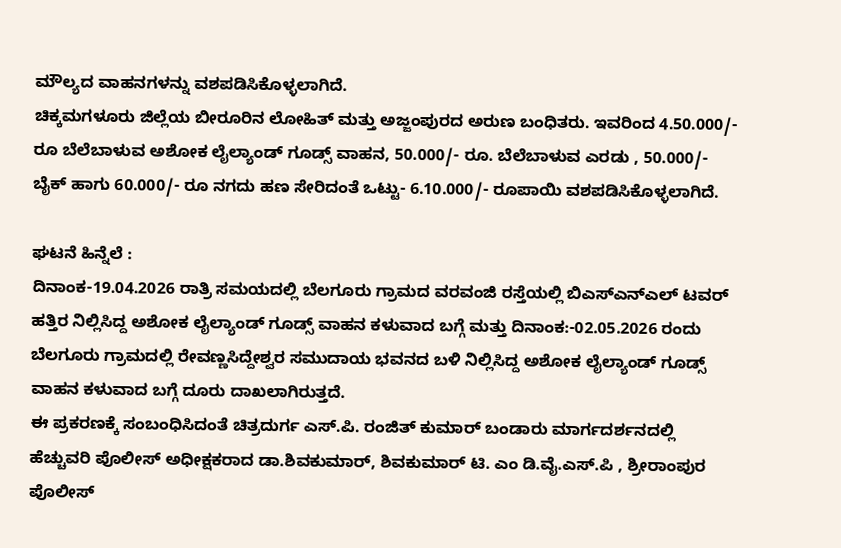ಮೌಲ್ಯದ ವಾಹನಗಳನ್ನು ವಶಪಡಿಸಿಕೊಳ್ಳಲಾಗಿದೆ.
ಚಿಕ್ಕಮಗಳೂರು ಜಿಲ್ಲೆಯ ಬೀರೂರಿನ ಲೋಹಿತ್ ಮತ್ತು ಅಜ್ಜಂಪುರದ ಅರುಣ ಬಂಧಿತರು. ಇವರಿಂದ 4.50.000/- ರೂ ಬೆಲೆಬಾಳುವ ಅಶೋಕ ಲೈಲ್ಯಾಂಡ್ ಗೂಡ್ಸ್ ವಾಹನ, 50.000/- ರೂ. ಬೆಲೆಬಾಳುವ ಎರಡು , 50.000/- ಬೈಕ್ ಹಾಗು 60.000/- ರೂ ನಗದು ಹಣ ಸೇರಿದಂತೆ ಒಟ್ಟು- 6.10.000/- ರೂಪಾಯಿ ವಶಪಡಿಸಿಕೊಳ್ಳಲಾಗಿದೆ.

ಘಟನೆ ಹಿನ್ನೆಲೆ :
ದಿನಾಂಕ-19.04.2026 ರಾತ್ರಿ ಸಮಯದಲ್ಲಿ ಬೆಲಗೂರು ಗ್ರಾಮದ ವರವಂಜಿ ರಸ್ತೆಯಲ್ಲಿ ಬಿಎಸ್ಎನ್ಎಲ್ ಟವರ್ ಹತ್ತಿರ ನಿಲ್ಲಿಸಿದ್ದ ಅಶೋಕ ಲೈಲ್ಯಾಂಡ್ ಗೂಡ್ಸ್ ವಾಹನ ಕಳುವಾದ ಬಗ್ಗೆ ಮತ್ತು ದಿನಾಂಕ:-02.05.2026 ರಂದು ಬೆಲಗೂರು ಗ್ರಾಮದಲ್ಲಿ ರೇವಣ್ಣಸಿದ್ದೇಶ್ವರ ಸಮುದಾಯ ಭವನದ ಬಳಿ ನಿಲ್ಲಿಸಿದ್ದ ಅಶೋಕ ಲೈಲ್ಯಾಂಡ್ ಗೂಡ್ಸ್ ವಾಹನ ಕಳುವಾದ ಬಗ್ಗೆ ದೂರು ದಾಖಲಾಗಿರುತ್ತದೆ.
ಈ ಪ್ರಕರಣಕ್ಕೆ ಸಂಬಂಧಿಸಿದಂತೆ ಚಿತ್ರದುರ್ಗ ಎಸ್.ಪಿ. ರಂಜಿತ್ ಕುಮಾರ್ ಬಂಡಾರು ಮಾರ್ಗದರ್ಶನದಲ್ಲಿ ಹೆಚ್ಚುವರಿ ಪೊಲೀಸ್ ಅಧೀಕ್ಷಕರಾದ ಡಾ.ಶಿವಕುಮಾರ್, ಶಿವಕುಮಾರ್ ಟಿ. ಎಂ ಡಿ.ವೈ.ಎಸ್.ಪಿ , ಶ್ರೀರಾಂಪುರ ಪೊಲೀಸ್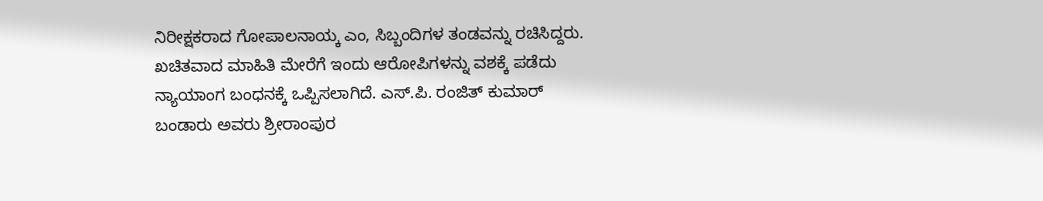ನಿರೀಕ್ಷಕರಾದ ಗೋಪಾಲನಾಯ್ಕ ಎಂ, ಸಿಬ್ಬಂದಿಗಳ ತಂಡವನ್ನು ರಚಿಸಿದ್ದರು. ಖಚಿತವಾದ ಮಾಹಿತಿ ಮೇರೆಗೆ ಇಂದು ಆರೋಪಿಗಳನ್ನು ವಶಕ್ಕೆ ಪಡೆದು ನ್ಯಾಯಾಂಗ ಬಂಧನಕ್ಕೆ ಒಪ್ಪಿಸಲಾಗಿದೆ. ಎಸ್.ಪಿ. ರಂಜಿತ್ ಕುಮಾರ್ ಬಂಡಾರು ಅವರು ಶ್ರೀರಾಂಪುರ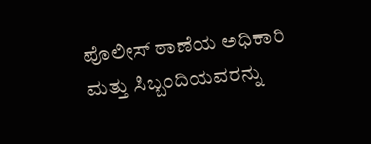ಪೊಲೀಸ್ ಠಾಣೆಯ ಅಧಿಕಾರಿ ಮತ್ತು ಸಿಬ್ಬಂದಿಯವರನ್ನು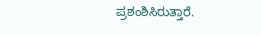ಪ್ರಶಂಶಿಸಿರುತ್ತಾರೆ.